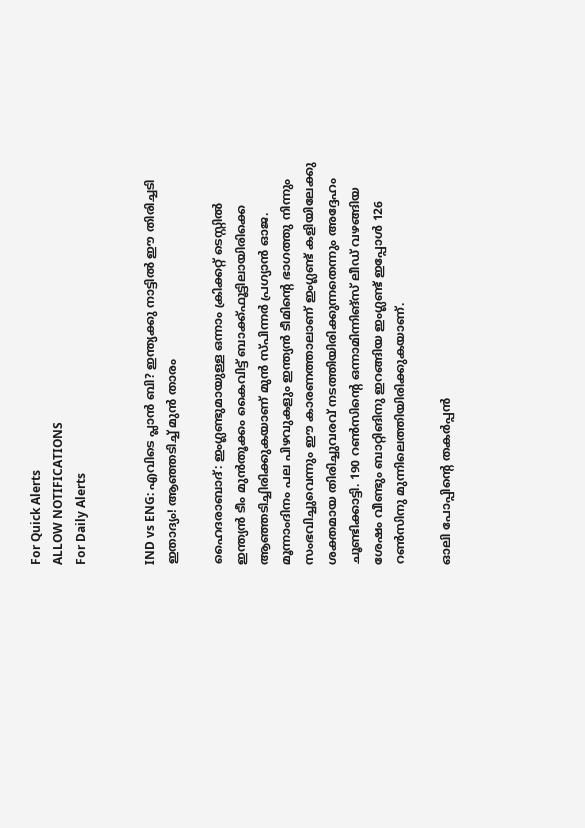For Quick Alerts
ALLOW NOTIFICATIONS
For Daily Alerts


IND vs ENG: എവിടെ പ്ലാന്‍ ബി? ഇന്ത്യക്കു നാട്ടില്‍ ഈ തിരിച്ചടി ഇതാദ്യം! ആഞ്ഞടിച്ച് മുന്‍ താരം

ഹൈദരാബാദ്: ഇംഗ്ലണ്ടുമായുള്ള ഒന്നാം ക്രിക്കറ്റ് ടെസ്റ്റില്‍ ഇന്ത്യന്‍ ടീം മുന്‍തൂക്കം കൈവിട്ട് ബാക്ക്ഫൂട്ടിലായിരിക്കെ ആഞ്ഞടിച്ചിരിക്കുകയാണ് മുന്‍ സ്പിന്നര്‍ പ്രഗ്യാന്‍ ഓജ. മൂന്നാംദിനം പല പിഴവുകളും ഇന്ത്യന്‍ ടീമിന്റെ ഭാഗത്തു നിന്നും സംഭവിച്ചുവെന്നും ഈ കാരണത്താലാണ് ഇംഗ്ലണ്ട് കളിയിലേക്കു ശക്തമായ തിരിച്ചുവരവ് നടത്തിയിരിക്കുന്നതെന്നും അദ്ദേഹം ചൂണ്ടിക്കാട്ടി. 190 റണ്‍സിന്റെ ഒന്നാമിന്നിങ്‌സ് ലീഡ് വഴങ്ങിയ ശേഷം വീണ്ടും ബാറ്റിങിനു ഇറങ്ങിയ ഇംഗ്ലണ്ട് ഇപ്പോള്‍ 126 റണ്‍സിനു മുന്നിലെത്തിയിരിക്കുകയാണ്.

ഓലി പോപ്പിന്റെ തകര്‍പ്പന്‍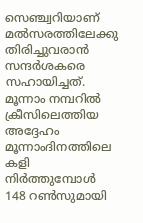സെഞ്ച്വറിയാണ് മല്‍സരത്തിലേക്കു തിരിച്ചുവരാന്‍ സന്ദര്‍ശകരെ സഹായിച്ചത്. മൂന്നാം നമ്പറില്‍ ക്രീസിലെത്തിയ അദ്ദേഹം മൂന്നാംദിനത്തിലെ കളി നിര്‍ത്തുമ്പോള്‍ 148 റണ്‍സുമായി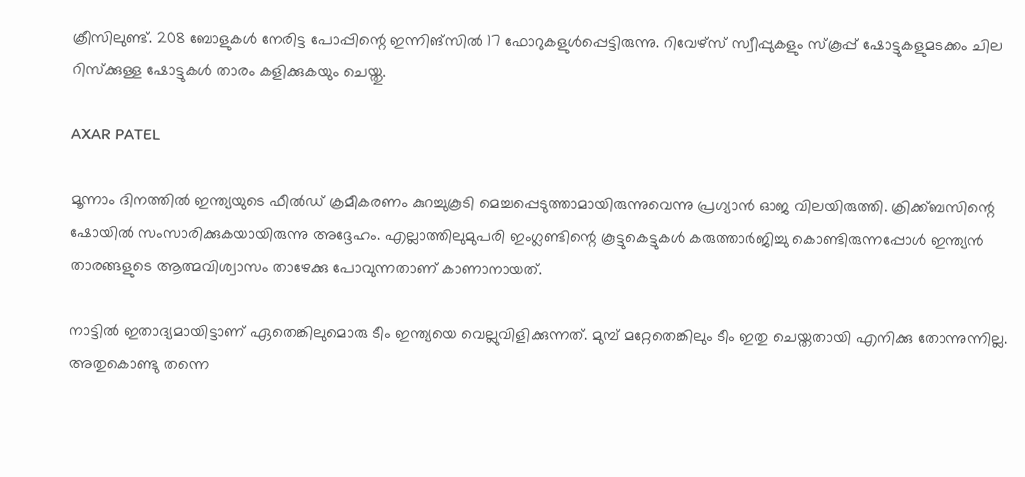ക്രീസിലുണ്ട്. 208 ബോളുകള്‍ നേരിട്ട പോപ്പിന്റെ ഇന്നിങ്‌സില്‍ 17 ഫോറുകളുള്‍പ്പെട്ടിരുന്നു. റിവേഴ്‌സ് സ്വീപ്പുകളും സ്‌കൂപ്പ് ഷോട്ടുകളുമടക്കം ചില റിസ്‌ക്കുള്ള ഷോട്ടുകള്‍ താരം കളിക്കുകയും ചെയ്തു.

AXAR PATEL

മൂന്നാം ദിനത്തില്‍ ഇന്ത്യയുടെ ഫീല്‍ഡ് ക്രമീകരണം കുറച്ചുകൂടി മെച്ചപ്പെടുത്താമായിരുന്നുവെന്നു പ്രഗ്യാന്‍ ഓജ വിലയിരുത്തി. ക്രിക്ക്ബസിന്റെ ഷോയില്‍ സംസാരിക്കുകയായിരുന്നു അദ്ദേഹം. എല്ലാത്തിലുമുപരി ഇംഗ്ലണ്ടിന്റെ കൂട്ടുകെട്ടുകള്‍ കരുത്താര്‍ജിച്ചു കൊണ്ടിരുന്നപ്പോള്‍ ഇന്ത്യന്‍ താരങ്ങളുടെ ആത്മവിശ്വാസം താഴേക്കു പോവുന്നതാണ് കാണാനായത്.

നാട്ടില്‍ ഇതാദ്യമായിട്ടാണ് ഏതെങ്കിലുമൊരു ടീം ഇന്ത്യയെ വെല്ലുവിളിക്കുന്നത്. മുമ്പ് മറ്റേതെങ്കിലും ടീം ഇതു ചെയ്തതായി എനിക്കു തോന്നുന്നില്ല. അതുകൊണ്ടു തന്നെ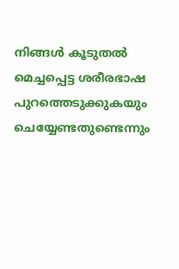നിങ്ങള്‍ കൂടുതല്‍ മെച്ചപ്പെട്ട ശരീരഭാഷ പുറത്തെടുക്കുകയും ചെയ്യേണ്ടതുണ്ടെന്നും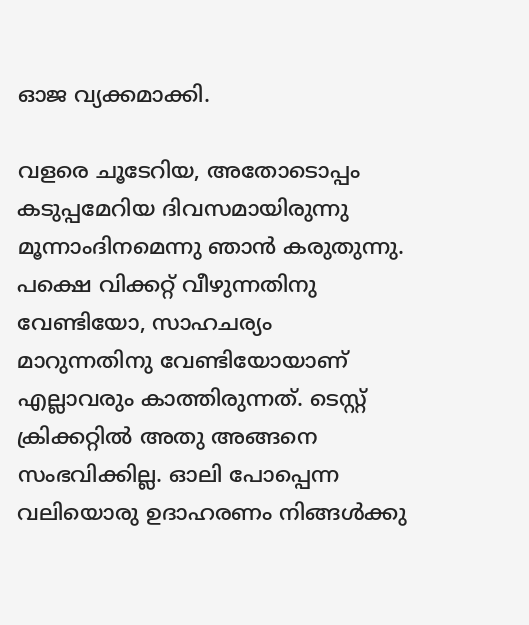ഓജ വ്യക്കമാക്കി.

വളരെ ചൂടേറിയ, അതോടൊപ്പം കടുപ്പമേറിയ ദിവസമായിരുന്നു മൂന്നാംദിനമെന്നു ഞാന്‍ കരുതുന്നു. പക്ഷെ വിക്കറ്റ് വീഴുന്നതിനു വേണ്ടിയോ, സാഹചര്യം മാറുന്നതിനു വേണ്ടിയോയാണ് എല്ലാവരും കാത്തിരുന്നത്. ടെസ്റ്റ് ക്രിക്കറ്റില്‍ അതു അങ്ങനെ സംഭവിക്കില്ല. ഓലി പോപ്പെന്ന വലിയൊരു ഉദാഹരണം നിങ്ങള്‍ക്കു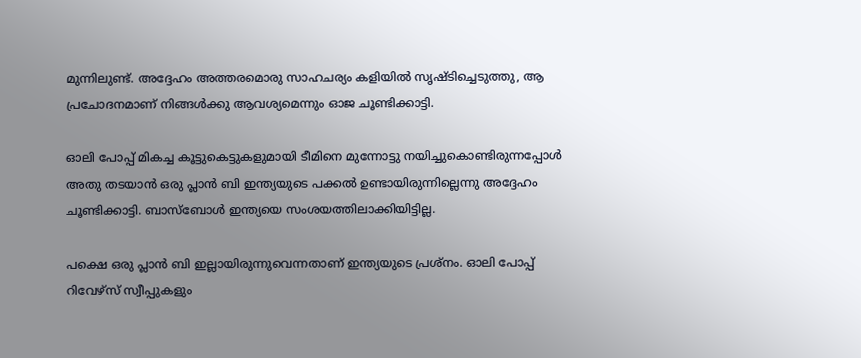മുന്നിലുണ്ട്. അദ്ദേഹം അത്തരമൊരു സാഹചര്യം കളിയില്‍ സൃഷ്ടിച്ചെടുത്തു, ആ പ്രചോദനമാണ് നിങ്ങള്‍ക്കു ആവശ്യമെന്നും ഓജ ചൂണ്ടിക്കാട്ടി.

ഓലി പോപ്പ് മികച്ച കൂട്ടുകെട്ടുകളുമായി ടീമിനെ മുന്നോട്ടു നയിച്ചുകൊണ്ടിരുന്നപ്പോള്‍ അതു തടയാന്‍ ഒരു പ്ലാന്‍ ബി ഇന്ത്യയുടെ പക്കല്‍ ഉണ്ടായിരുന്നില്ലെന്നു അദ്ദേഹം ചൂണ്ടിക്കാട്ടി. ബാസ്‌ബോള്‍ ഇന്ത്യയെ സംശയത്തിലാക്കിയിട്ടില്ല.

പക്ഷെ ഒരു പ്ലാന്‍ ബി ഇല്ലായിരുന്നുവെന്നതാണ് ഇന്ത്യയുടെ പ്രശ്‌നം. ഓലി പോപ്പ് റിവേഴ്‌സ് സ്വീപ്പുകളും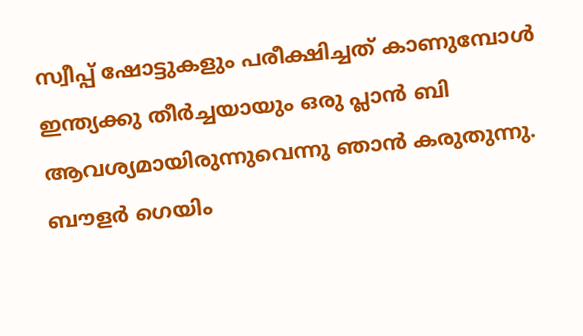സ്വീപ്പ് ഷോട്ടുകളും പരീക്ഷിച്ചത് കാണുമ്പോള്‍ ഇന്ത്യക്കു തീര്‍ച്ചയായും ഒരു പ്ലാന്‍ ബി ആവശ്യമായിരുന്നുവെന്നു ഞാന്‍ കരുതുന്നു. ബൗളര്‍ ഗെയിം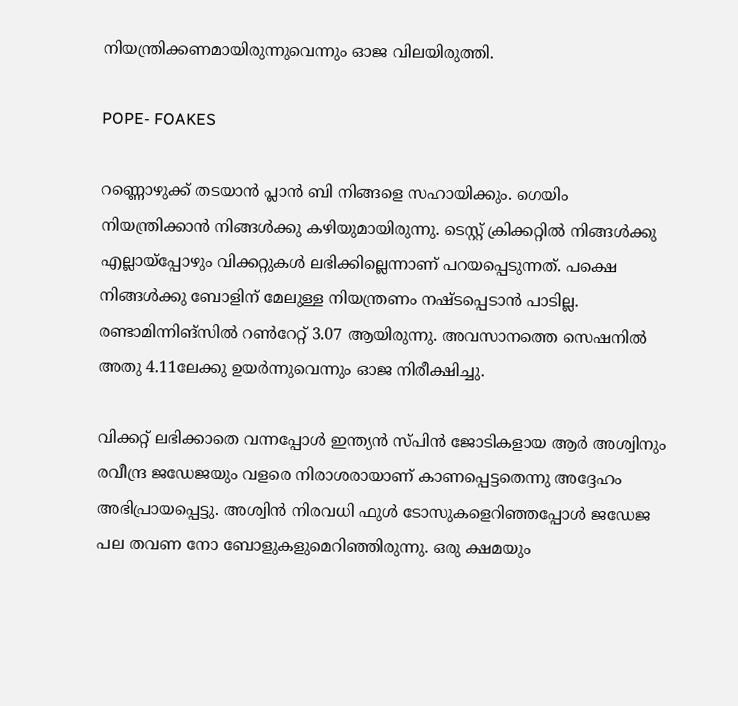നിയന്ത്രിക്കണമായിരുന്നുവെന്നും ഓജ വിലയിരുത്തി.

POPE- FOAKES

റണ്ണൊഴുക്ക് തടയാന്‍ പ്ലാന്‍ ബി നിങ്ങളെ സഹായിക്കും. ഗെയിം നിയന്ത്രിക്കാന്‍ നിങ്ങള്‍ക്കു കഴിയുമായിരുന്നു. ടെസ്റ്റ് ക്രിക്കറ്റില്‍ നിങ്ങള്‍ക്കു എല്ലായ്‌പ്പോഴും വിക്കറ്റുകള്‍ ലഭിക്കില്ലെന്നാണ് പറയപ്പെടുന്നത്. പക്ഷെ നിങ്ങള്‍ക്കു ബോളിന് മേലുള്ള നിയന്ത്രണം നഷ്ടപ്പെടാന്‍ പാടില്ല. രണ്ടാമിന്നിങ്‌സില്‍ റണ്‍റേറ്റ് 3.07 ആയിരുന്നു. അവസാനത്തെ സെഷനില്‍ അതു 4.11ലേക്കു ഉയര്‍ന്നുവെന്നും ഓജ നിരീക്ഷിച്ചു.

വിക്കറ്റ് ലഭിക്കാതെ വന്നപ്പോള്‍ ഇന്ത്യന്‍ സ്പിന്‍ ജോടികളായ ആര്‍ അശ്വിനും രവീന്ദ്ര ജഡേജയും വളരെ നിരാശരായാണ് കാണപ്പെട്ടതെന്നു അദ്ദേഹം അഭിപ്രായപ്പെട്ടു. അശ്വിന്‍ നിരവധി ഫുള്‍ ടോസുകളെറിഞ്ഞപ്പോള്‍ ജഡേജ പല തവണ നോ ബോളുകളുമെറിഞ്ഞിരുന്നു. ഒരു ക്ഷമയും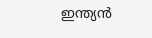ഇന്ത്യന്‍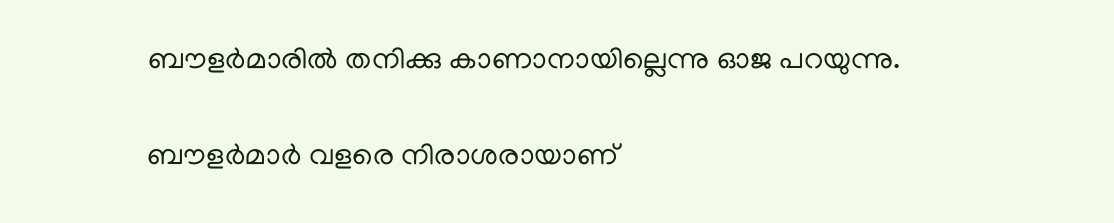ബൗളര്‍മാരില്‍ തനിക്കു കാണാനായില്ലെന്നു ഓജ പറയുന്നു.

ബൗളര്‍മാര്‍ വളരെ നിരാശരായാണ്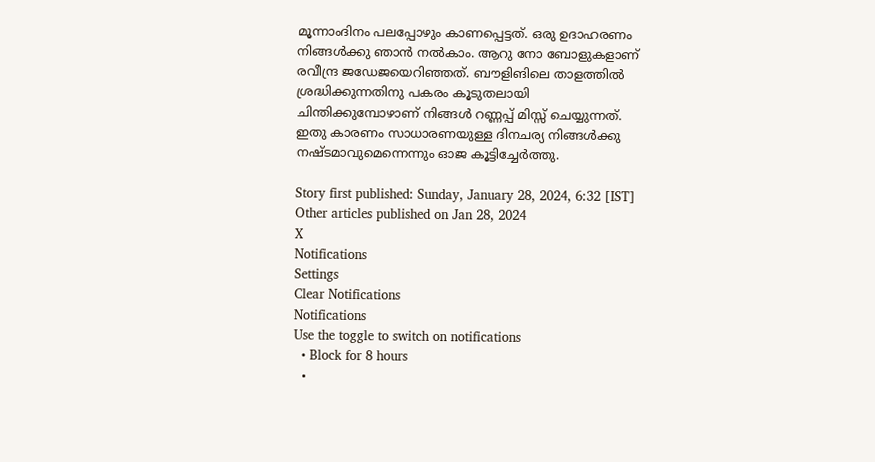മൂന്നാംദിനം പലപ്പോഴും കാണപ്പെട്ടത്. ഒരു ഉദാഹരണം നിങ്ങള്‍ക്കു ഞാന്‍ നല്‍കാം. ആറു നോ ബോളുകളാണ് രവീന്ദ്ര ജഡേജയെറിഞ്ഞത്. ബൗളിങിലെ താളത്തില്‍ ശ്രദ്ധിക്കുന്നതിനു പകരം കൂടുതലായി ചിന്തിക്കുമ്പോഴാണ് നിങ്ങള്‍ റണ്ണപ്പ് മിസ്സ് ചെയ്യുന്നത്. ഇതു കാരണം സാധാരണയുള്ള ദിനചര്യ നിങ്ങള്‍ക്കു നഷ്ടമാവുമെന്നെന്നും ഓജ കൂട്ടിച്ചേര്‍ത്തു.

Story first published: Sunday, January 28, 2024, 6:32 [IST]
Other articles published on Jan 28, 2024
X
Notifications
Settings
Clear Notifications
Notifications
Use the toggle to switch on notifications
  • Block for 8 hours
  •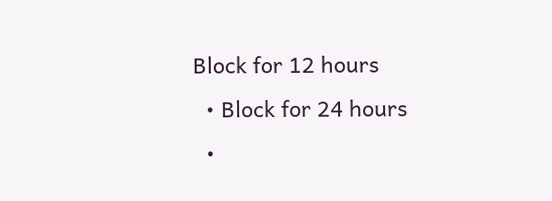Block for 12 hours
  • Block for 24 hours
  •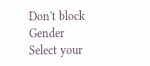Don't block
Gender
Select your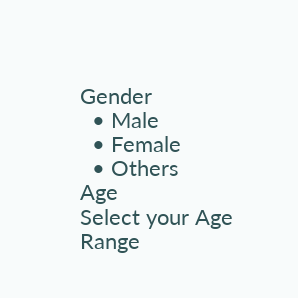Gender
  • Male
  • Female
  • Others
Age
Select your Age Range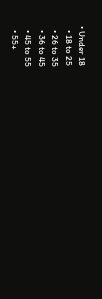• Under 18
  • 18 to 25
  • 26 to 35
  • 36 to 45
  • 45 to 55
  • 55+